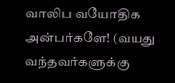வாலிப வயோதிக அன்பர்களே! (வயது வந்தவர்களுக்கு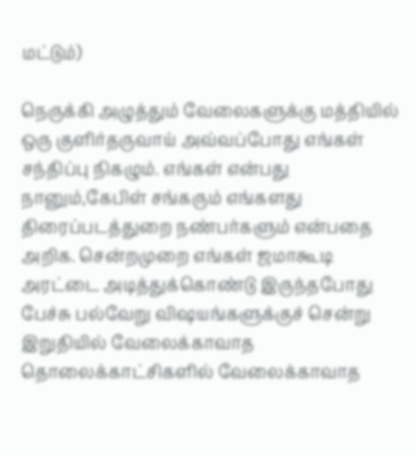மட்டும்)

நெருக்கி அழுத்தும் வேலைகளுக்கு மத்தியில் ஒரு குளிர்தருவாய் அவ்வப்போது எங்கள் சந்திப்பு நிகழும். எங்கள் என்பது நானும்,கேபிள் சங்கரும் எங்களது திரைப்படத்துறை நண்பர்களும் என்பதை அறிக. சென்றமுறை எங்கள் ஜமாகூடி அரட்டை அடித்துக்கொண்டு இருந்தபோது பேச்சு பல்வேறு விஷயங்களுக்குச் சென்று இறுதியில் வேலைக்காவாத தொலைக்காட்சிகளில் வேலைக்காவாத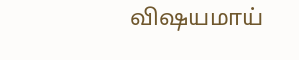விஷயமாய்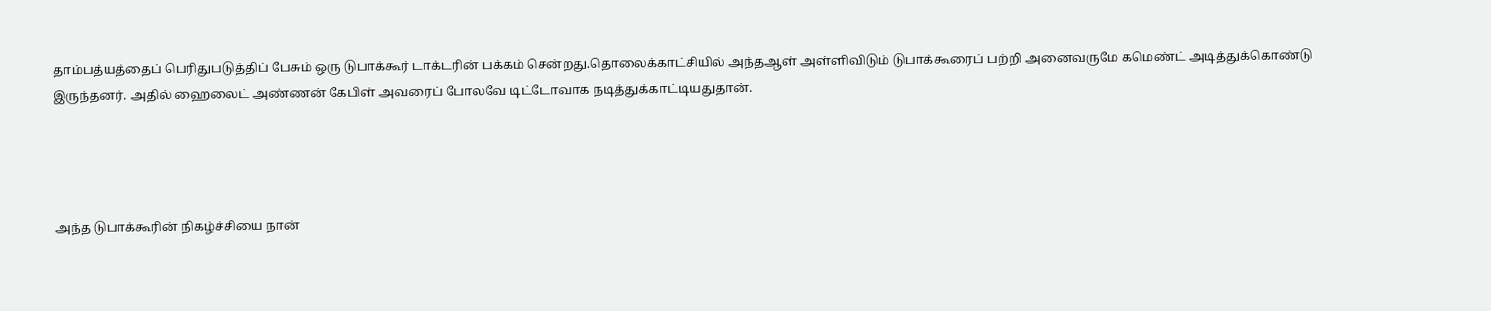தாம்பத்யத்தைப் பெரிதுபடுத்திப் பேசும் ஒரு டுபாக்கூர் டாக்டரின் பக்கம் சென்றது.தொலைக்காட்சியில் அந்தஆள் அள்ளிவிடும் டுபாக்கூரைப் பற்றி அனைவருமே கமெண்ட் அடித்துக்கொண்டு இருந்தனர். அதில் ஹைலைட் அண்ணன் கேபிள் அவரைப் போலவே டிட்டோவாக நடித்துக்காட்டியதுதான்.




அந்த டுபாக்கூரின் நிகழ்ச்சியை நான்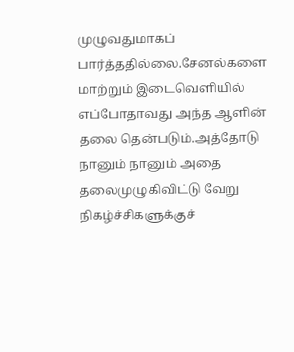முழுவதுமாகப் பார்த்ததில்லை.சேனல்களை மாற்றும் இடைவெளியில் எப்போதாவது அந்த ஆளின் தலை தென்படும்.அத்தோடு நானும் நானும் அதை தலைமுழுகிவிட்டு வேறு நிகழ்ச்சிகளுக்குச்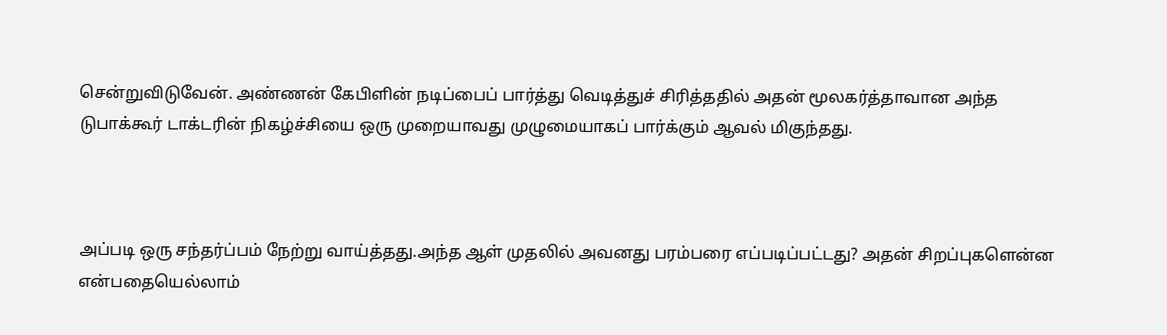சென்றுவிடுவேன். அண்ணன் கேபிளின் நடிப்பைப் பார்த்து வெடித்துச் சிரித்ததில் அதன் மூலகர்த்தாவான அந்த டுபாக்கூர் டாக்டரின் நிகழ்ச்சியை ஒரு முறையாவது முழுமையாகப் பார்க்கும் ஆவல் மிகுந்தது.



அப்படி ஒரு சந்தர்ப்பம் நேற்று வாய்த்தது.அந்த ஆள் முதலில் அவனது பரம்பரை எப்படிப்பட்டது? அதன் சிறப்புகளென்ன என்பதையெல்லாம்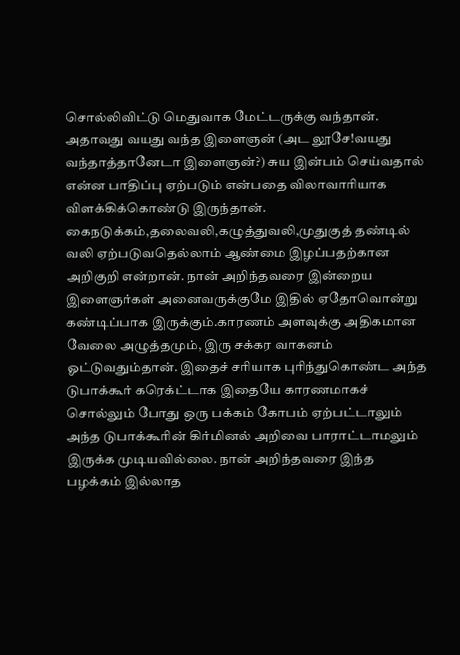சொல்லிவிட்டு மெதுவாக மேட்டருக்கு வந்தான். அதாவது வயது வந்த இளைஞன் (அட லூசே!வயது வந்தாத்தானேடா இளைஞன்?) சுய இன்பம் செய்வதால் என்ன பாதிப்பு ஏற்படும் என்பதை விலாவாரியாக விளக்கிக்கொண்டு இருந்தான். கைநடுக்கம்,தலைவலி,கழுத்துவலி,முதுகுத் தண்டில் வலி ஏற்படுவதெல்லாம் ஆண்மை இழப்பதற்கான அறிகுறி என்றான். நான் அறிந்தவரை இன்றைய இளைஞர்கள் அனைவருக்குமே இதில் ஏதோவொன்று கண்டிப்பாக இருக்கும்.காரணம் அளவுக்கு அதிகமான வேலை அழுத்தமும், இரு சக்கர வாகனம் ஓட்டுவதும்தான். இதைச் சரியாக புரிந்துகொண்ட அந்த டுபாக்கூர் கரெக்ட்டாக இதையே காரணமாகச் சொல்லும் போது ஒரு பக்கம் கோபம் ஏற்பட்டாலும் அந்த டுபாக்கூரின் கிர்மினல் அறிவை பாராட்டாமலும் இருக்க முடியவில்லை. நான் அறிந்தவரை இந்த பழக்கம் இல்லாத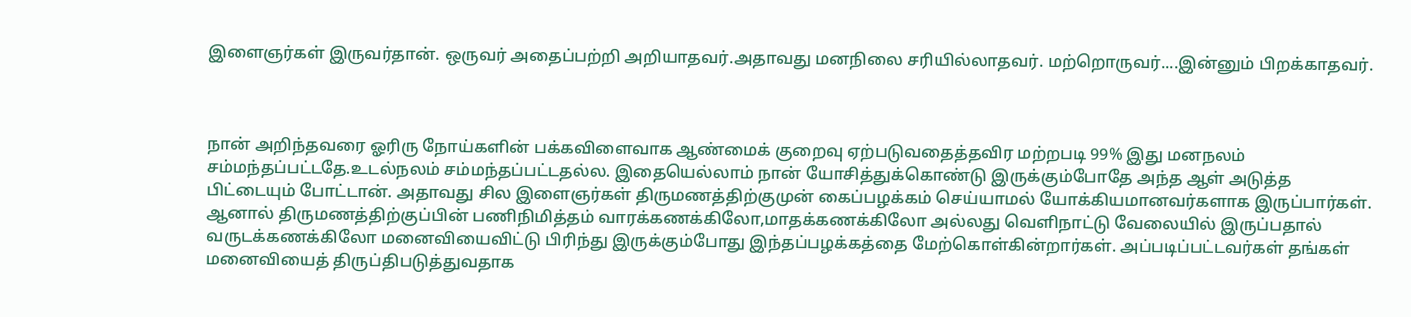இளைஞர்கள் இருவர்தான். ஒருவர் அதைப்பற்றி அறியாதவர்.அதாவது மனநிலை சரியில்லாதவர். மற்றொருவர்....இன்னும் பிறக்காதவர்.



நான் அறிந்தவரை ஓரிரு நோய்களின் பக்கவிளைவாக ஆண்மைக் குறைவு ஏற்படுவதைத்தவிர மற்றபடி 99% இது மனநலம் சம்மந்தப்பட்டதே.உடல்நலம் சம்மந்தப்பட்டதல்ல. இதையெல்லாம் நான் யோசித்துக்கொண்டு இருக்கும்போதே அந்த ஆள் அடுத்த பிட்டையும் போட்டான். அதாவது சில இளைஞர்கள் திருமணத்திற்குமுன் கைப்பழக்கம் செய்யாமல் யோக்கியமானவர்களாக இருப்பார்கள். ஆனால் திருமணத்திற்குப்பின் பணிநிமித்தம் வாரக்கணக்கிலோ,மாதக்கணக்கிலோ அல்லது வெளிநாட்டு வேலையில் இருப்பதால் வருடக்கணக்கிலோ மனைவியைவிட்டு பிரிந்து இருக்கும்போது இந்தப்பழக்கத்தை மேற்கொள்கின்றார்கள். அப்படிப்பட்டவர்கள் தங்கள் மனைவியைத் திருப்திபடுத்துவதாக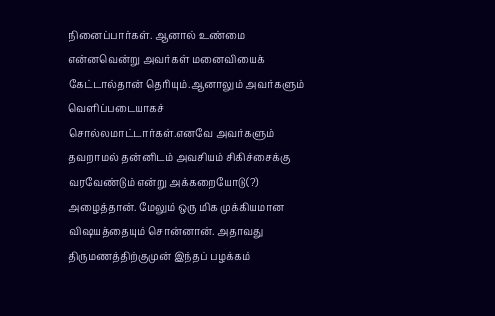நினைப்பார்கள். ஆனால் உண்மை என்னவென்று அவர்கள் மனைவியைக் கேட்டால்தான் தெரியும்.ஆனாலும் அவர்களும் வெளிப்படையாகச் சொல்லமாட்டார்கள்.எனவே அவர்களும் தவறாமல் தன்னிடம் அவசியம் சிகிச்சைக்கு வரவேண்டும் என்று அக்கறையோடு(?) அழைத்தான். மேலும் ஒரு மிக முக்கியமான விஷயத்தையும் சொன்னான். அதாவது திருமணத்திற்குமுன் இந்தப் பழக்கம்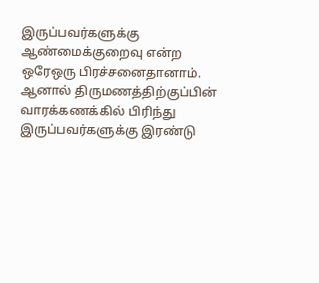இருப்பவர்களுக்கு ஆண்மைக்குறைவு என்ற ஒரேஒரு பிரச்சனைதானாம். ஆனால் திருமணத்திற்குப்பின் வாரக்கணக்கில் பிரிந்து இருப்பவர்களுக்கு இரண்டு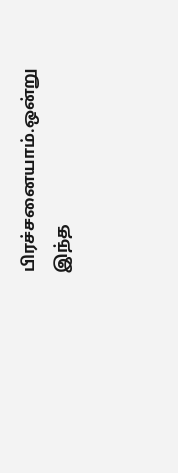பிரச்சனையாம்.ஒன்று இந்த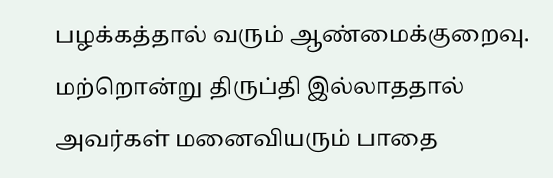பழக்கத்தால் வரும் ஆண்மைக்குறைவு. மற்றொன்று திருப்தி இல்லாததால் அவர்கள் மனைவியரும் பாதை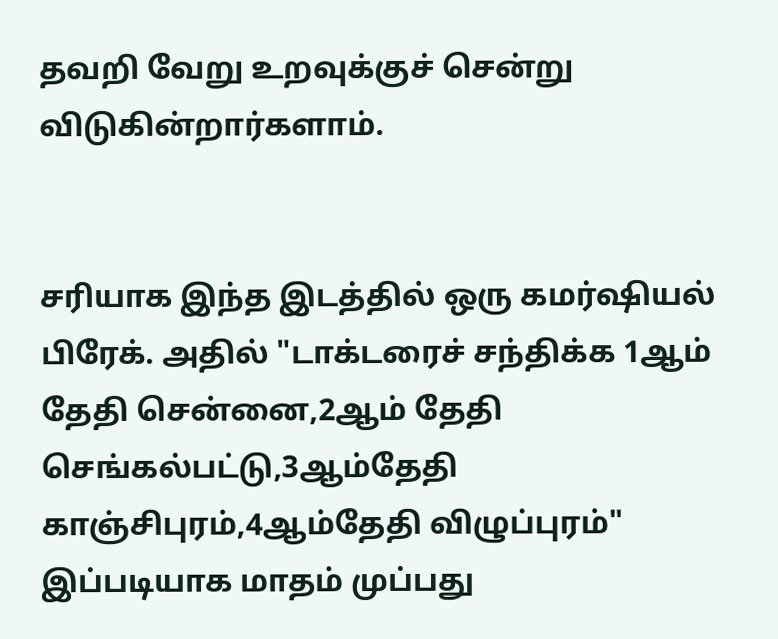தவறி வேறு உறவுக்குச் சென்று விடுகின்றார்களாம்.


சரியாக இந்த இடத்தில் ஒரு கமர்ஷியல் பிரேக். அதில் "டாக்டரைச் சந்திக்க 1ஆம் தேதி சென்னை,2ஆம் தேதி செங்கல்பட்டு,3ஆம்தேதி காஞ்சிபுரம்,4ஆம்தேதி விழுப்புரம்" இப்படியாக மாதம் முப்பது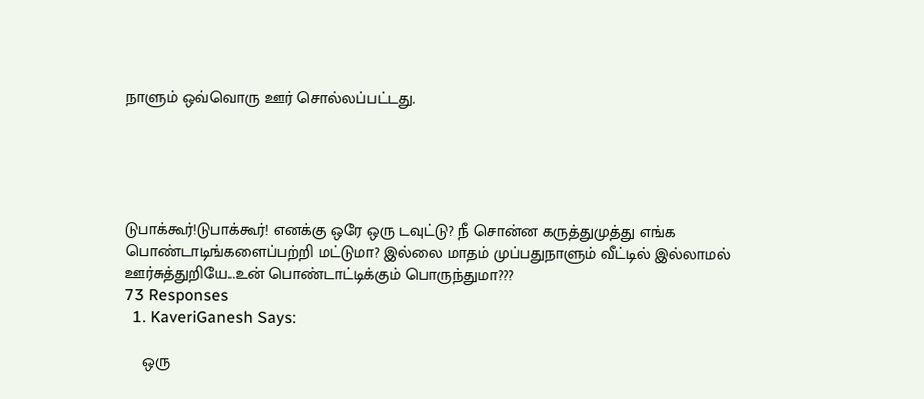நாளும் ஒவ்வொரு ஊர் சொல்லப்பட்டது.





டுபாக்கூர்!டுபாக்கூர்! எனக்கு ஒரே ஒரு டவுட்டு? நீ சொன்ன கருத்துமுத்து எங்க பொண்டாடிங்களைப்பற்றி மட்டுமா? இல்லை மாதம் முப்பதுநாளும் வீட்டில் இல்லாமல் ஊர்சுத்துறியே...உன் பொண்டாட்டிக்கும் பொருந்துமா???
73 Responses
  1. KaveriGanesh Says:

    ஒரு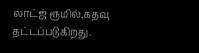லாட்ஜ் ரூமில்,கதவு தட்டப்படுகிறது.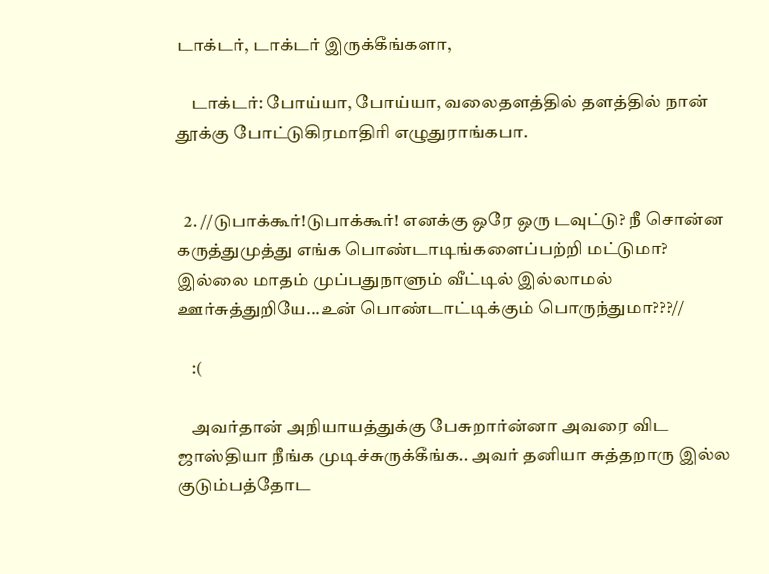டாக்டர், டாக்டர் இருக்கீங்களா,

    டாக்டர்: போய்யா, போய்யா, வலைதளத்தில் தளத்தில் நான் தூக்கு போட்டுகிரமாதிரி எழுதுராங்கபா.


  2. //டுபாக்கூர்!டுபாக்கூர்! எனக்கு ஒரே ஒரு டவுட்டு? நீ சொன்ன கருத்துமுத்து எங்க பொண்டாடிங்களைப்பற்றி மட்டுமா? இல்லை மாதம் முப்பதுநாளும் வீட்டில் இல்லாமல் ஊர்சுத்துறியே...உன் பொண்டாட்டிக்கும் பொருந்துமா???//

    :(

    அவர்தான் அநியாயத்துக்கு பேசுறார்ன்னா அவரை விட ஜாஸ்தியா நீங்க முடிச்சுருக்கீங்க.. அவர் தனியா சுத்தறாரு இல்ல குடும்பத்தோட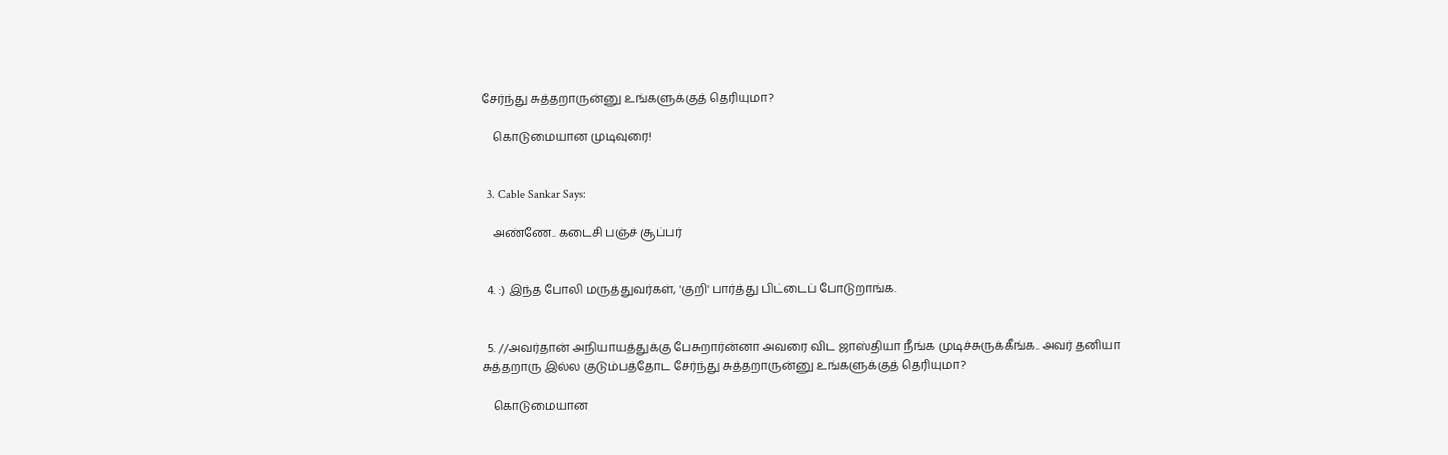சேர்ந்து சுத்தறாருன்னு உங்களுக்குத் தெரியுமா?

    கொடுமையான முடிவுரை!


  3. Cable Sankar Says:

    அண்ணே.. கடைசி பஞ்ச் சூப்பர்


  4. :) இந்த போலி மருத்துவர்கள், 'குறி' பார்த்து பிட்டைப் போடுறாங்க.


  5. //அவர்தான் அநியாயத்துக்கு பேசுறார்ன்னா அவரை விட ஜாஸ்தியா நீங்க முடிச்சுருக்கீங்க.. அவர் தனியா சுத்தறாரு இல்ல குடும்பத்தோட சேர்ந்து சுத்தறாருன்னு உங்களுக்குத் தெரியுமா?

    கொடுமையான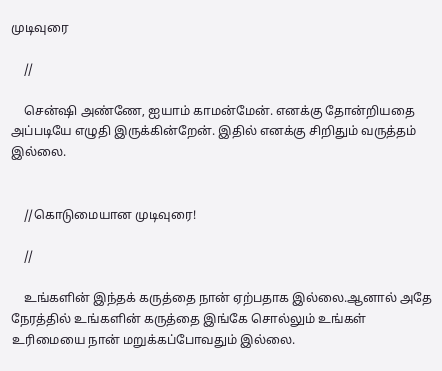முடிவுரை

    //

    சென்ஷி அண்ணே, ஐயாம் காமன்மேன். எனக்கு தோன்றியதை அப்படியே எழுதி இருக்கின்றேன். இதில் எனக்கு சிறிதும் வருத்தம் இல்லை.


    //கொடுமையான முடிவுரை!

    //

    உங்களின் இந்தக் கருத்தை நான் ஏற்பதாக இல்லை.ஆனால் அதே நேரத்தில் உங்களின் கருத்தை இங்கே சொல்லும் உங்கள் உரிமையை நான் மறுக்கப்போவதும் இல்லை.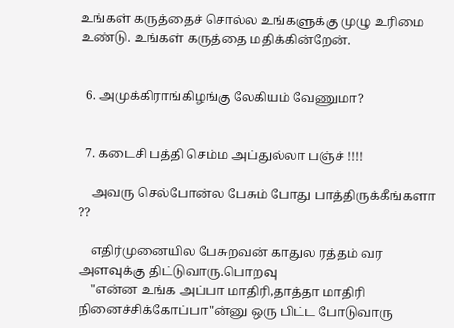உங்கள் கருத்தைச் சொல்ல உங்களுக்கு முழு உரிமை உண்டு. உங்கள் கருத்தை மதிக்கின்றேன்.


  6. அமுக்கிராங்கிழங்கு லேகியம் வேணுமா?


  7. கடைசி பத்தி செம்ம அப்துல்லா பஞ்ச் !!!!

    அவரு செல்போன்ல பேசும் போது பாத்திருக்கீங்களா ??

    எதிர்முனையில பேசுறவன் காதுல ரத்தம் வர அளவுக்கு திட்டுவாரு.பொறவு
    "என்ன உங்க அப்பா மாதிரி,தாத்தா மாதிரி நினைச்சிக்கோப்பா"ன்னு ஒரு பிட்ட போடுவாரு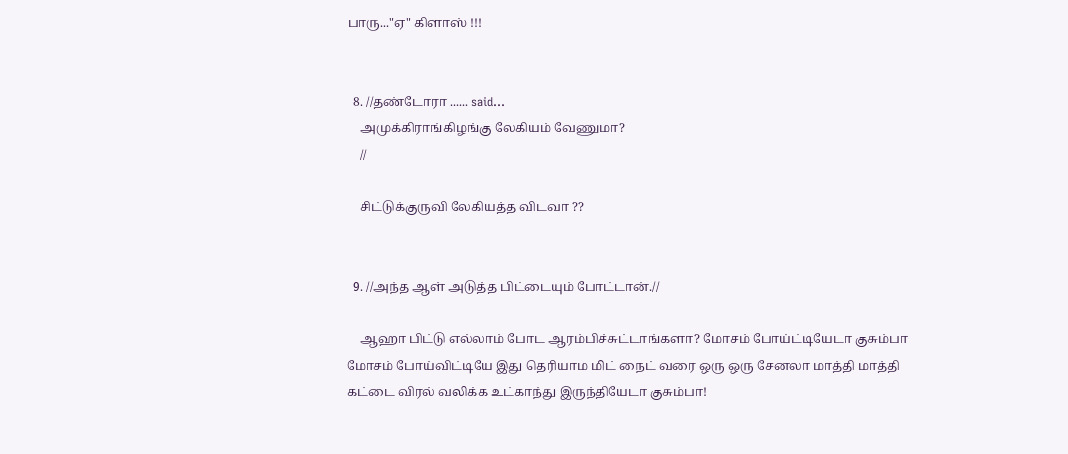பாரு..."ஏ" கிளாஸ் !!!


  8. //தண்டோரா ...... said...
    அமுக்கிராங்கிழங்கு லேகியம் வேணுமா?
    //

    சிட்டுக்குருவி லேகியத்த விடவா ??


  9. //அந்த ஆள் அடுத்த பிட்டையும் போட்டான்.//

    ஆஹா பிட்டு எல்லாம் போட ஆரம்பிச்சுட்டாங்களா? மோசம் போய்ட்டியேடா குசும்பா மோசம் போய்விட்டியே இது தெரியாம மிட் நைட் வரை ஒரு ஒரு சேனலா மாத்தி மாத்தி கட்டை விரல் வலிக்க உட்காந்து இருந்தியேடா குசும்பா!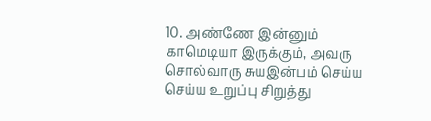10. அண்ணே இன்னும் காமெடியா இருக்கும், அவரு சொல்வாரு சுயஇன்பம் செய்ய செய்ய உறுப்பு சிறுத்து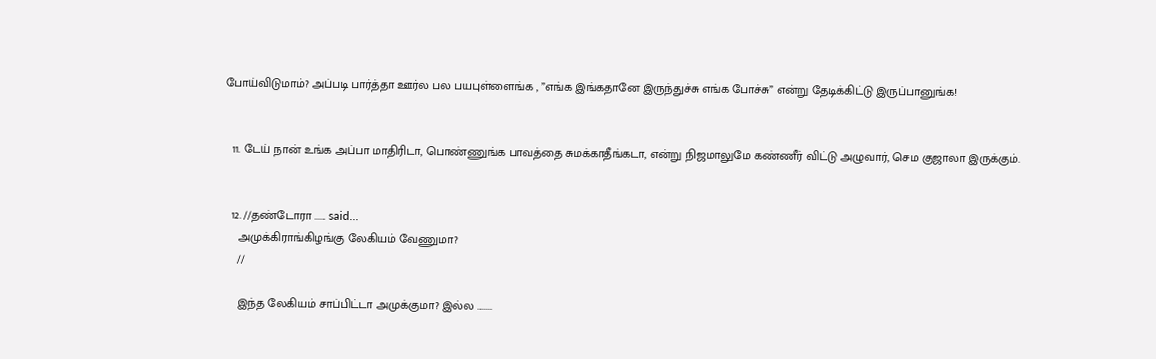போய்விடுமாம்? அப்படி பார்த்தா ஊர்ல பல பயபுள்ளைங்க , ”எங்க இங்கதானே இருந்துச்சு எங்க போச்சு” என்று தேடிக்கிட்டு இருப்பானுங்க!


  11. டேய் நான் உங்க அப்பா மாதிரிடா, பொண்ணுங்க பாவத்தை சுமக்காதீங்கடா, என்று நிஜமாலுமே கண்ணீர் விட்டு அழுவார், செம குஜாலா இருக்கும்.


  12. //தண்டோரா ...... said...
    அமுக்கிராங்கிழங்கு லேகியம் வேணுமா?
    //

    இந்த லேகியம் சாப்பிட்டா அமுக்குமா? இல்ல ........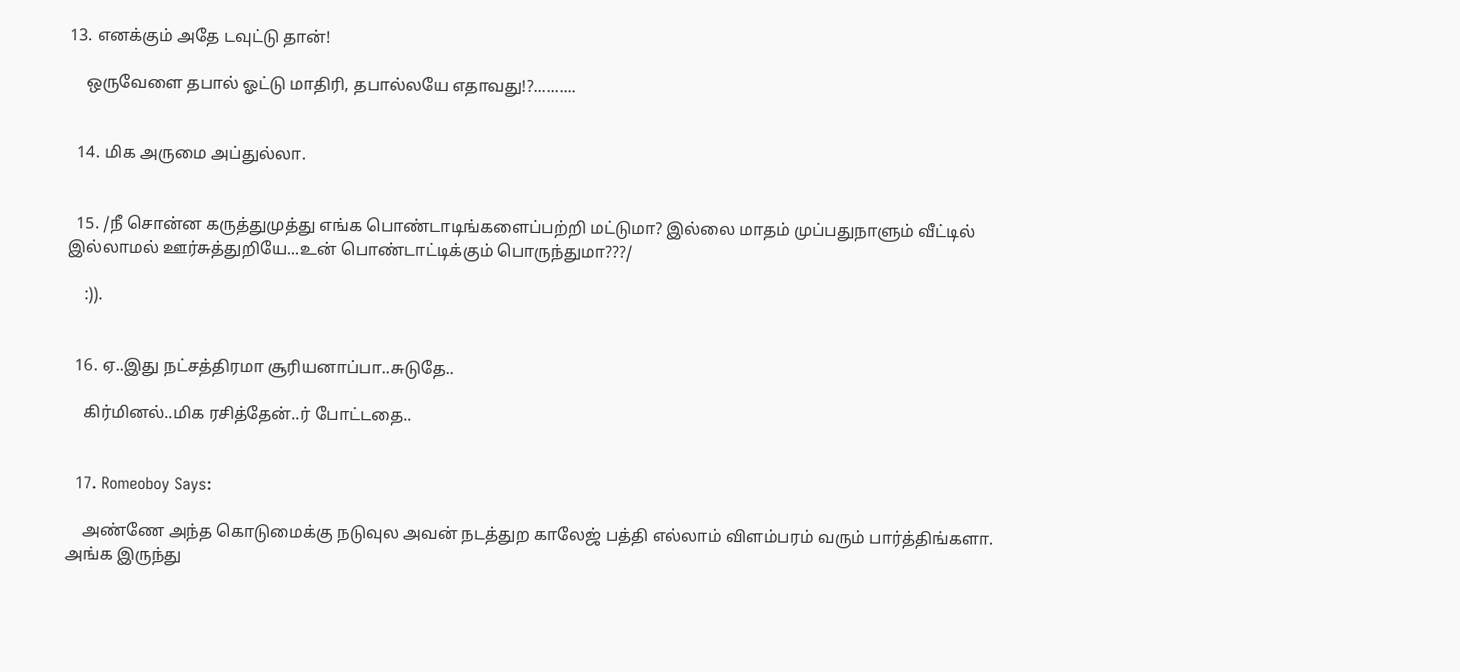13. எனக்கும் அதே டவுட்டு தான்!

    ஒருவேளை தபால் ஓட்டு மாதிரி, தபால்லயே எதாவது!?..........


  14. மிக அருமை அப்துல்லா.


  15. /நீ சொன்ன கருத்துமுத்து எங்க பொண்டாடிங்களைப்பற்றி மட்டுமா? இல்லை மாதம் முப்பதுநாளும் வீட்டில் இல்லாமல் ஊர்சுத்துறியே...உன் பொண்டாட்டிக்கும் பொருந்துமா???/

    :)).


  16. ஏ..இது நட்சத்திரமா சூரியனாப்பா..சுடுதே..

    கிர்மினல்..மிக ரசித்தேன்..ர் போட்டதை..


  17. Romeoboy Says:

    அண்ணே அந்த கொடுமைக்கு நடுவுல அவன் நடத்துற காலேஜ் பத்தி எல்லாம் விளம்பரம் வரும் பார்த்திங்களா. அங்க இருந்து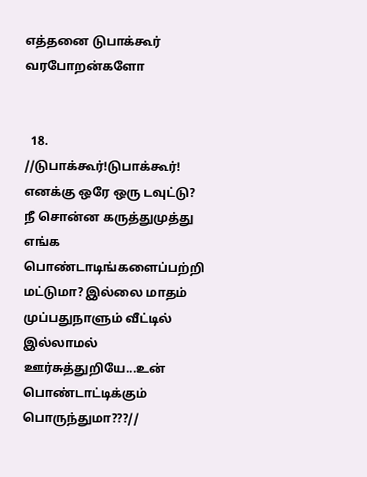எத்தனை டுபாக்கூர் வரபோறன்களோ


  18. //டுபாக்கூர்!டுபாக்கூர்! எனக்கு ஒரே ஒரு டவுட்டு? நீ சொன்ன கருத்துமுத்து எங்க பொண்டாடிங்களைப்பற்றி மட்டுமா? இல்லை மாதம் முப்பதுநாளும் வீட்டில் இல்லாமல் ஊர்சுத்துறியே...உன் பொண்டாட்டிக்கும் பொருந்துமா???//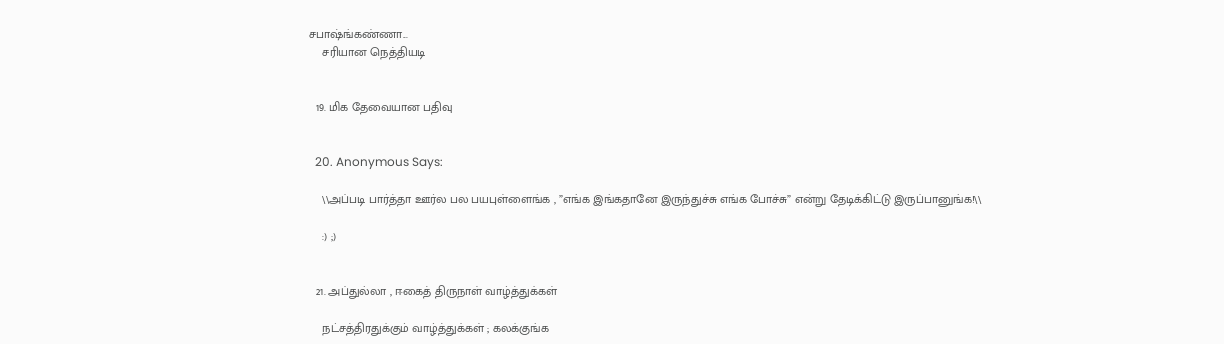சபாஷ்ங்கண்ணா...
    சரியான நெத்தியடி


  19. மிக தேவையான பதிவு


  20. Anonymous Says:

    \\அப்படி பார்த்தா ஊர்ல பல பயபுள்ளைங்க , ”எங்க இங்கதானே இருந்துச்சு எங்க போச்சு” என்று தேடிக்கிட்டு இருப்பானுங்க!\\

    :) ;)


  21. அப்துல்லா , ஈகைத் திருநாள் வாழ்த்துக்கள்

    நட்சத்திரதுக்கும் வாழ்த்துக்கள் ; கலக்குங்க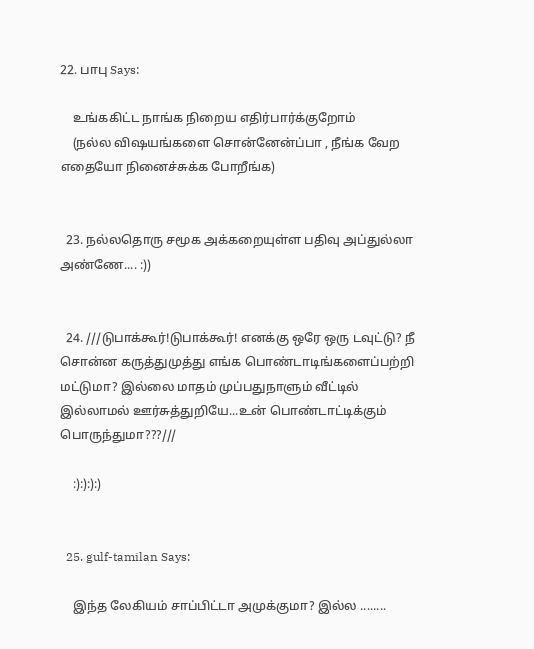22. பாபு Says:

    உங்ககிட்ட நாங்க நிறைய எதிர்பார்க்குறோம்
    (நல்ல விஷயங்களை சொன்னேன்ப்பா , நீங்க வேற எதையோ நினைச்சுக்க போறீங்க)


  23. நல்லதொரு சமூக அக்கறையுள்ள பதிவு அப்துல்லா அண்ணே.... :))


  24. ///டுபாக்கூர்!டுபாக்கூர்! எனக்கு ஒரே ஒரு டவுட்டு? நீ சொன்ன கருத்துமுத்து எங்க பொண்டாடிங்களைப்பற்றி மட்டுமா? இல்லை மாதம் முப்பதுநாளும் வீட்டில் இல்லாமல் ஊர்சுத்துறியே...உன் பொண்டாட்டிக்கும் பொருந்துமா???///

    :):):):)


  25. gulf-tamilan Says:

    இந்த லேகியம் சாப்பிட்டா அமுக்குமா? இல்ல ........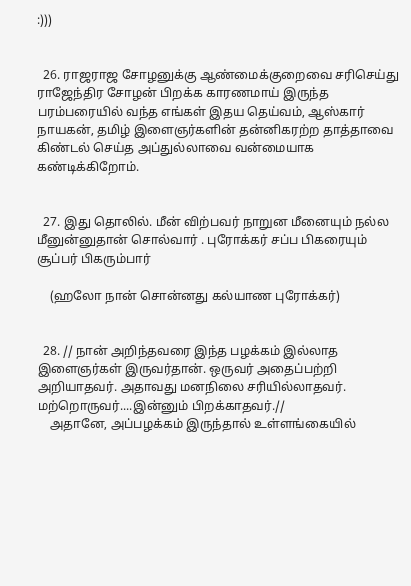:)))


  26. ராஜராஜ சோழனுக்கு ஆண்மைக்குறைவை சரிசெய்து ராஜேந்திர சோழன் பிறக்க காரணமாய் இருந்த பரம்பரையில் வந்த எங்கள் இதய தெய்வம், ஆஸ்கார் நாயகன், தமிழ் இளைஞர்களின் தன்னிகரற்ற தாத்தாவை கிண்டல் செய்த அப்துல்லாவை வன்மையாக கண்டிக்கிறோம்.


  27. இது தொலில். மீன் விற்பவர் நாறுன மீனையும் நல்ல மீனுன்னுதான் சொல்வார் . புரோக்கர் சப்ப பிகரையும் சூப்பர் பிகரும்பார்

    (ஹலோ நான் சொன்னது கல்யாண புரோக்கர்)


  28. // நான் அறிந்தவரை இந்த பழக்கம் இல்லாத இளைஞர்கள் இருவர்தான். ஒருவர் அதைப்பற்றி அறியாதவர். அதாவது மனநிலை சரியில்லாதவர். மற்றொருவர்....இன்னும் பிறக்காதவர்.//
    அதானே, அப்பழக்கம் இருந்தால் உள்ளங்கையில்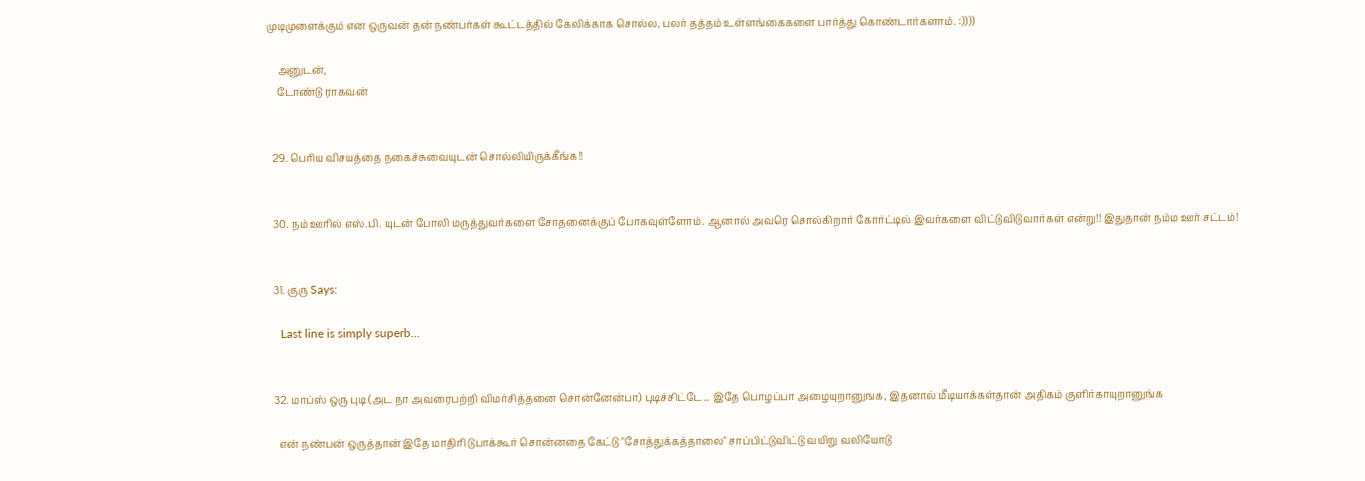முடிமுளைக்கும் என ஒருவன் தன் நண்பர்கள் கூட்டத்தில் கேலிக்காக சொல்ல, பலர் தத்தம் உள்ளங்கைகளை பார்த்து கொண்டார்களாம். :))))

    அனுடன்,
    டோண்டு ராகவன்


  29. பெரிய விசயத்தை நகைச்சுவையுடன் சொல்லியிருக்கீங்க!!


  30. நம் ஊரில் எஸ்.பி. யுடன் போலி மருத்துவர்களை சோதனைக்குப் போகவுள்ளோம். ஆனால் அவரெ சொல்கிறார் கோர்ட்டில் இவர்களை விட்டுவிடுவார்கள் என்று!! இதுதான் நம்ம ஊர் சட்டம்!


  31. குரு Says:

    Last line is simply superb...


  32. மாப்ஸ் ஒரு புடி (அட நா அவரைபற்றி விமர்சித்தனை சொன்னேன்பா) புடிச்சிட்டே... இதே பொழப்பா அழையுறானுஙக, இதனால் மீடியாக்கள்தான் அதிகம் குளிர்காயுறானுங்க‌

    என் நண்பன் ஒருத்தான் இதே மாதிரி டுபாக்கூர் சொன்னதை கேட்டு "சோத்துக்கத்தாலை" சாப்பிட்டுவிட்டு வயிறு வலியோடு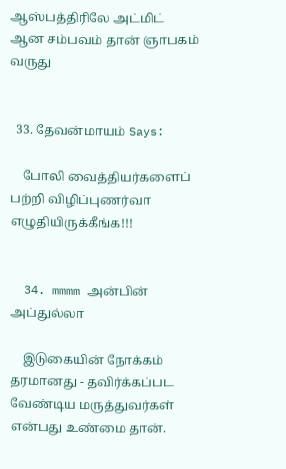ஆஸ்பத்திரிலே அட்மிட் ஆன சம்பவம் தான் ஞாபகம் வருது


  33. தேவன்மாயம் Says:

    போலி வைத்தியர்களைப் பற்றி விழிப்புணர்வா எழுதியிருக்கீங்க!!!


  34. mmmm அன்பின் அப்துல்லா

    இடுகையின் நோக்கம் தரமானது - தவிர்க்கப்பட வேண்டிய மருத்துவர்கள் என்பது உண்மை தான்.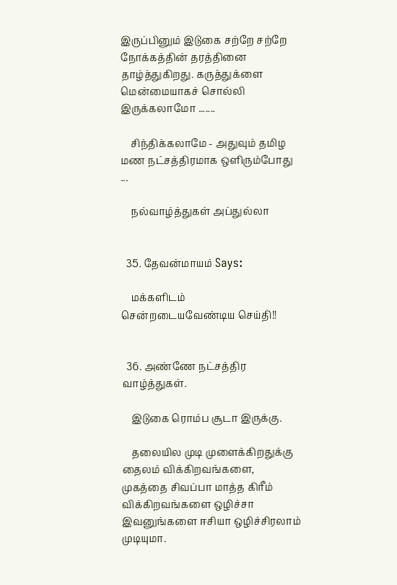இருப்பினும் இடுகை சற்றே சற்றே நோக்கத்தின் தரத்தினை தாழ்த்துகிறது. கருத்துக்ளை மென்மையாகச் சொல்லி இருக்கலாமோ .......

    சிந்திக்கலாமே - அதுவும் தமிழ மண நட்சத்திரமாக ஒளிரும்போது ...

    நல்வாழ்த்துகள் அப்துல்லா


  35. தேவன்மாயம் Says:

    மக்களிடம் சென்றடையவேண்டிய செய்தி!!


  36. அண்ணே நட்சத்திர வாழ்த்துகள்.

    இடுகை ரொம்ப சூடா இருக்கு.

    தலையில முடி முளைக்கிறதுக்கு தைலம் விக்கிறவங்களை, முகத்தை சிவப்பா மாத்த கிரீம் விக்கிறவங்களை ஒழிச்சா இவனுங்களை ஈசியா ஒழிச்சிரலாம் முடியுமா.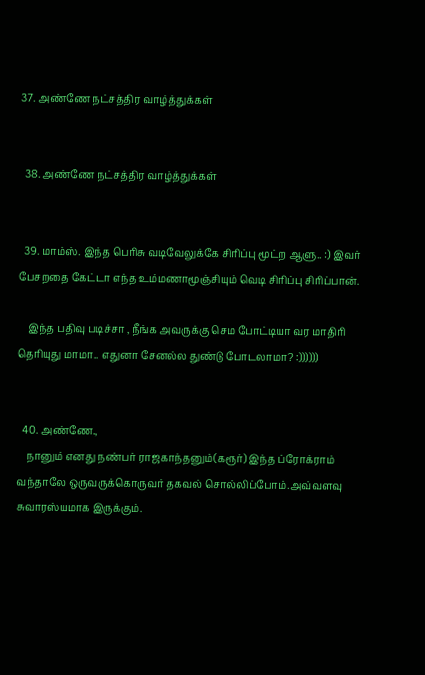37. அண்ணே நட்சத்திர வாழ்த்துக்கள்


  38. அண்ணே நட்சத்திர வாழ்த்துக்கள்


  39. மாம்ஸ். இந்த பெரிசு வடிவேலுக்கே சிரிப்பு மூட்ற ஆளு.. :) இவர் பேசறதை கேட்டா எந்த உம்மணாமூஞ்சியும் வெடி சிரிப்பு சிரிப்பான்.

    இந்த பதிவு படிச்சா , நீங்க அவருக்கு செம போட்டியா வர மாதிரி தெரியுது மாமா.. எதுனா சேனல்ல துண்டு போடலாமா? :))))))


  40. அண்ணே.,
    நானும் எனது நண்பர் ராஜகாந்தனும்(கரூர்) இந்த ப்ரோக்ராம் வந்தாலே ஒருவருக்கொருவர் தகவல் சொல்லிப்போம்.அவ்வளவு சுவாரஸ்யமாக இருக்கும்.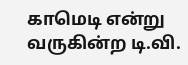காமெடி என்று வருகின்ற டி.வி.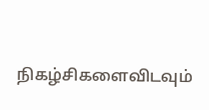நிகழ்சிகளைவிடவும்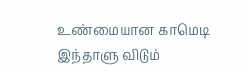உண்மையான காமெடி இந்தாளு விடும்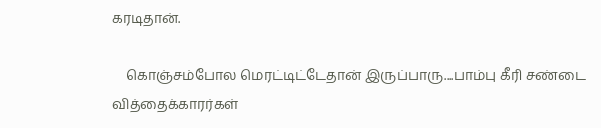கரடிதான்.

    கொஞ்சம்போல மெரட்டிட்டேதான் இருப்பாரு....பாம்பு கீரி சண்டை வித்தைக்காரர்கள்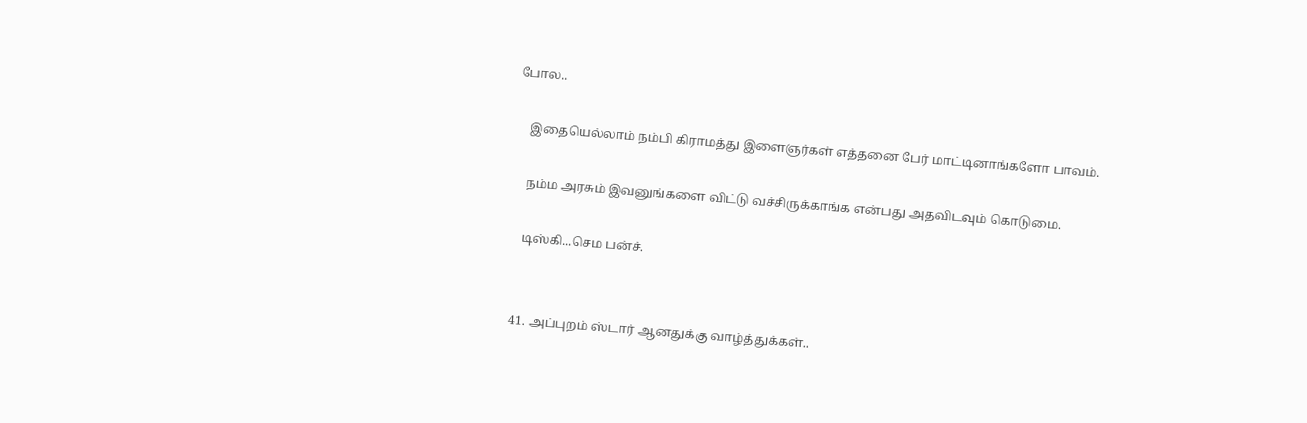போல..

    இதையெல்லாம் நம்பி கிராமத்து இளைஞர்கள் எத்தனை பேர் மாட்டினாங்களோ பாவம்.

    நம்ம அரசும் இவனுங்களை விட்டு வச்சிருக்காங்க என்பது அதவிடவும் கொடுமை.

    டிஸ்கி...செம பன்ச்.


  41. அப்புறம் ஸ்டார் ஆனதுக்கு வாழ்த்துக்கள்..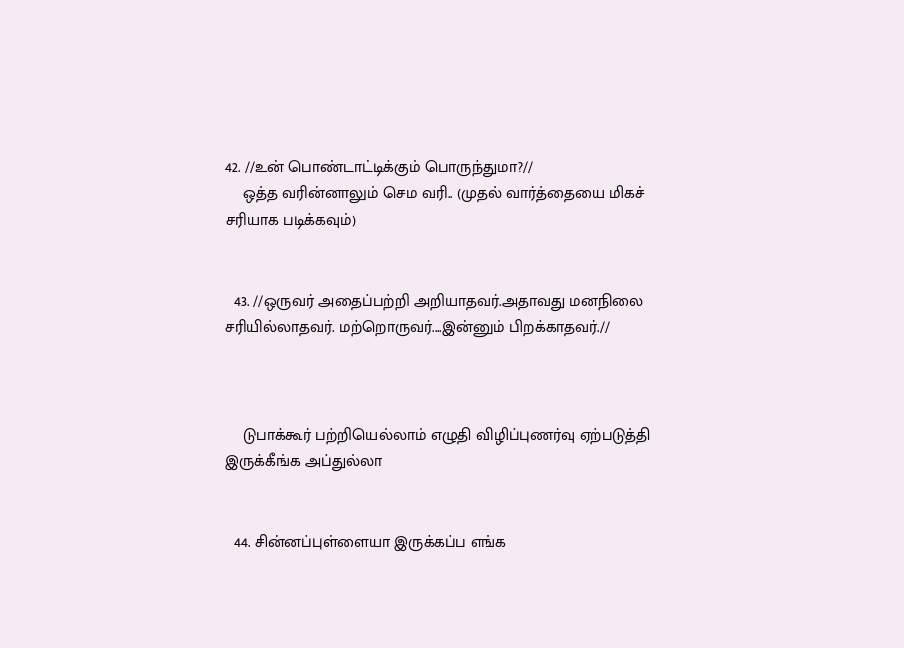42. //உன் பொண்டாட்டிக்கும் பொருந்துமா?//
    ஒத்த வரின்னாலும் செம வரி.. (முதல் வார்த்தையை மிகச் சரியாக படிக்கவும்)


  43. //ஒருவர் அதைப்பற்றி அறியாதவர்.அதாவது மனநிலை சரியில்லாதவர். மற்றொருவர்....இன்னும் பிறக்காதவர்.//



    டுபாக்கூர் பற்றியெல்லாம் எழுதி விழிப்புணர்வு ஏற்படுத்தி இருக்கீங்க அப்துல்லா


  44. சின்னப்புள்ளையா இருக்கப்ப எங்க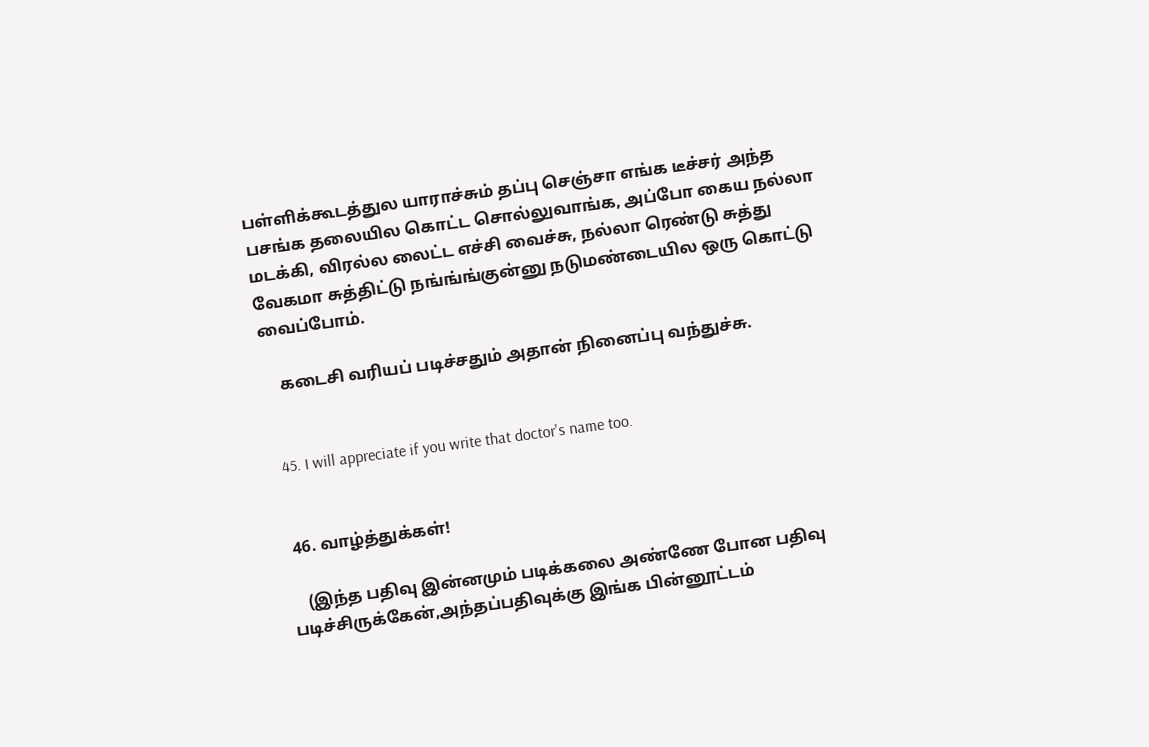பள்ளிக்கூடத்துல யாராச்சும் தப்பு செஞ்சா எங்க டீச்சர் அந்த பசங்க தலையில கொட்ட சொல்லுவாங்க, அப்போ கைய நல்லா மடக்கி, விரல்ல லைட்ட எச்சி வைச்சு, நல்லா ரெண்டு சுத்து வேகமா சுத்திட்டு நங்ங்ங்குன்னு நடுமண்டையில ஒரு கொட்டு வைப்போம்.

    கடைசி வரியப் படிச்சதும் அதான் நினைப்பு வந்துச்சு.


  45. I will appreciate if you write that doctor's name too.


  46. வாழ்த்துக்கள்!

    (இந்த பதிவு இன்னமும் படிக்கலை அண்ணே போன பதிவு படிச்சிருக்கேன்,அந்தப்பதிவுக்கு இங்க பின்னூட்டம்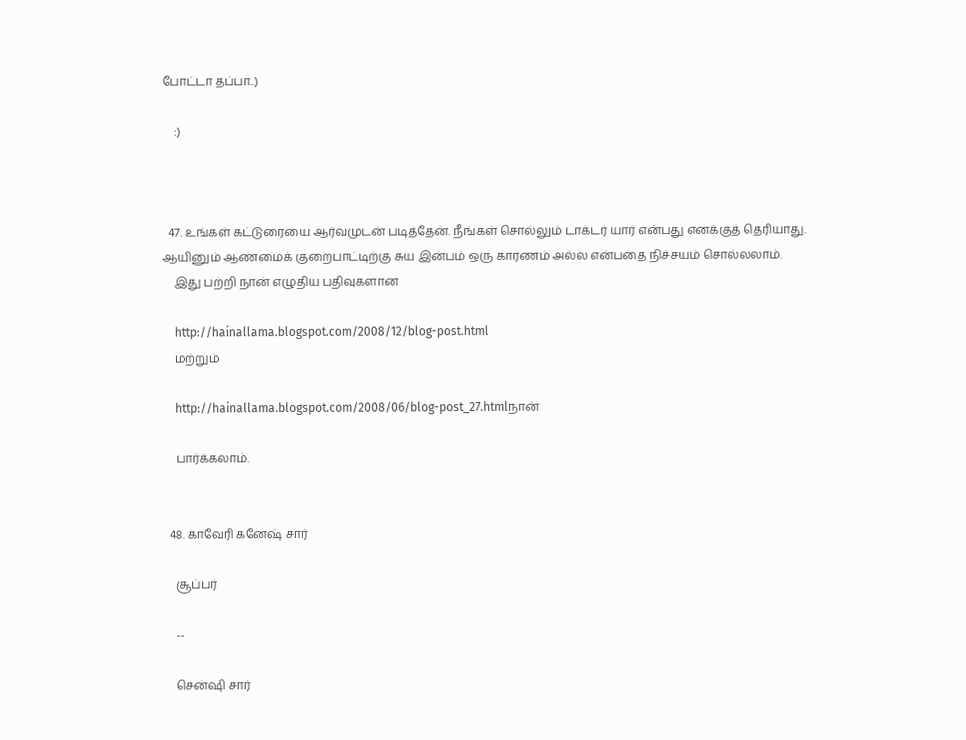போட்டா தப்பா..)

    :)



  47. உங்கள் கட்டுரையை ஆர்வமுடன் படித்தேன். நீங்கள் சொல்லும் டாக்டர் யார் என்பது எனக்குத் தெரியாது. ஆயினும் ஆண்மைக் குறைபாட்டிற்கு சுய இன்பம் ஒரு காரணம் அல்ல என்பதை நிச்சயம் சொல்லலாம்.
    இது பற்றி நான் எழுதிய பதிவுகளான

    http://hainallama.blogspot.com/2008/12/blog-post.html
    மற்றும்

    http://hainallama.blogspot.com/2008/06/blog-post_27.htmlநான்

    பார்க்கலாம்.


  48. காவேரி கனேஷ் சார்

    சூப்பர்

    --

    சென்ஷி சார்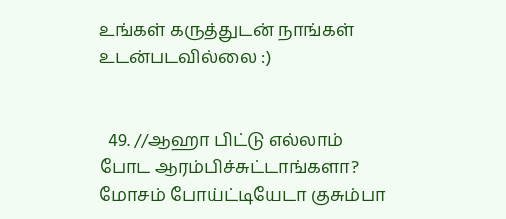உங்கள் கருத்துடன் நாங்கள் உடன்படவில்லை :)


  49. //ஆஹா பிட்டு எல்லாம் போட ஆரம்பிச்சுட்டாங்களா? மோசம் போய்ட்டியேடா குசும்பா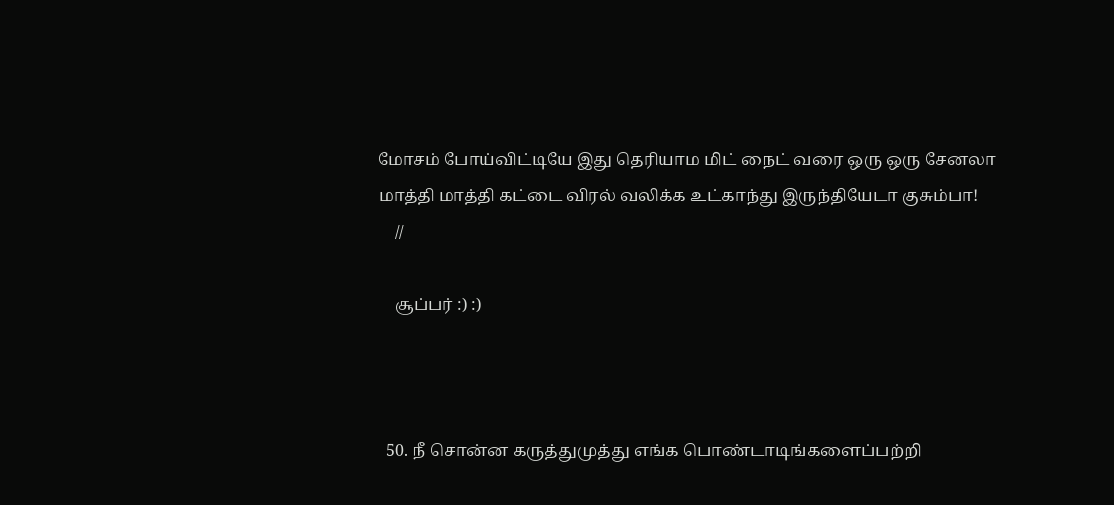மோசம் போய்விட்டியே இது தெரியாம மிட் நைட் வரை ஒரு ஒரு சேனலா மாத்தி மாத்தி கட்டை விரல் வலிக்க உட்காந்து இருந்தியேடா குசும்பா!
    //

    சூப்பர் :) :)



  50. நீ சொன்ன கருத்துமுத்து எங்க பொண்டாடிங்களைப்பற்றி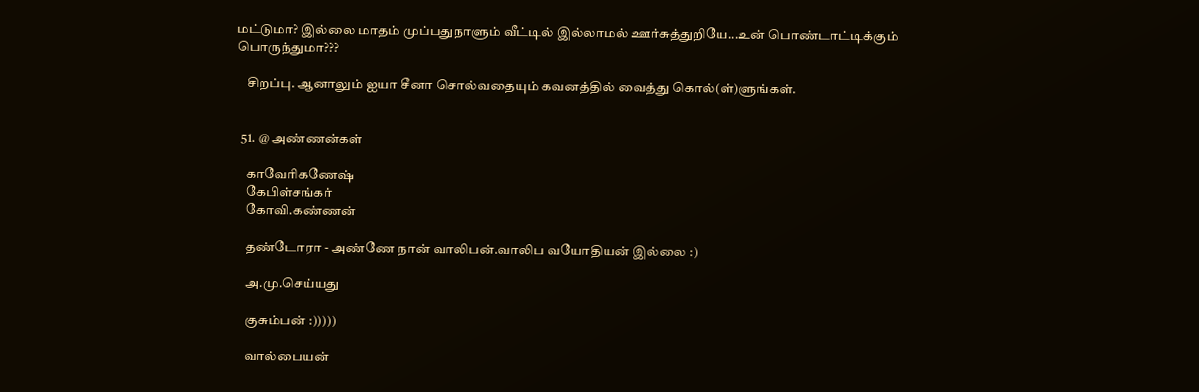மட்டுமா? இல்லை மாதம் முப்பதுநாளும் வீட்டில் இல்லாமல் ஊர்சுத்துறியே...உன் பொண்டாட்டிக்கும் பொருந்துமா???

    சிறப்பு. ஆனாலும் ஐயா சீனா சொல்வதையும் கவனத்தில் வைத்து கொல்(ள்)ளுங்கள்.


  51. @ அண்ணன்கள்

    காவேரிகணேஷ்
    கேபிள்சங்கர்
    கோவி.கண்ணன்

    தண்டோரா - அண்ணே நான் வாலிபன்.வாலிப வயோதியன் இல்லை :)

    அ.மு.செய்யது

    குசும்பன் :)))))

    வால்பையன்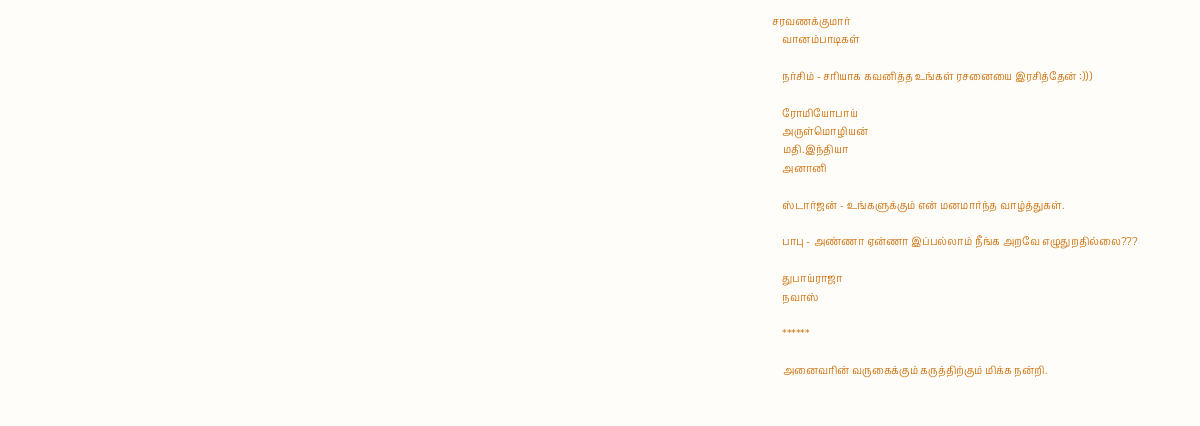சரவணக்குமார்
    வானம்பாடிகள்

    நர்சிம் - சரியாக கவனித்த உங்கள் ரசனையை இரசித்தேன் :)))

    ரோமியோபாய்
    அருள்மொழியன்
    மதி.இந்தியா
    அனானி

    ஸ்டார்ஜன் - உங்களுக்கும் என் மனமார்ந்த வாழ்த்துகள்.

    பாபு - அண்ணா ஏன்ணா இப்பல்லாம் நீங்க அறவே எழுதுறதில்லை???

    துபாய்ராஜா
    நவாஸ்

    ******

    அனைவரின் வருகைக்கும் கருத்திற்கும் மிக்க நன்றி.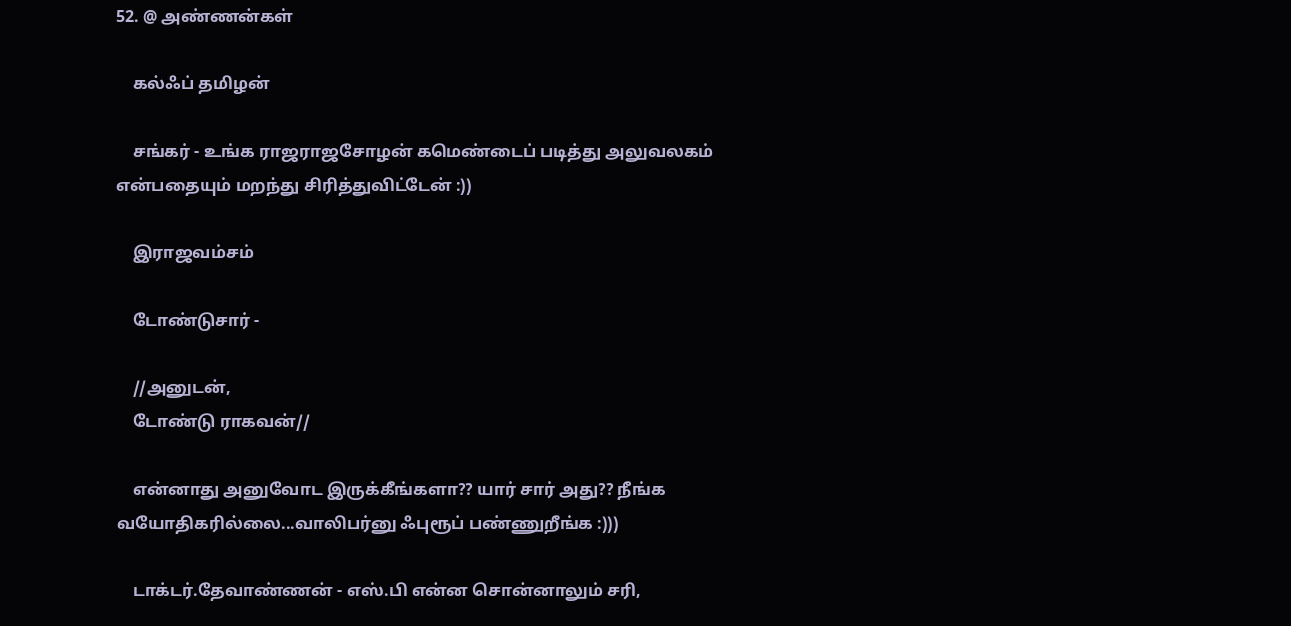52. @ அண்ணன்கள்

    கல்ஃப் தமிழன்

    சங்கர் - உங்க ராஜராஜசோழன் கமெண்டைப் படித்து அலுவலகம் என்பதையும் மறந்து சிரித்துவிட்டேன் :))

    இராஜவம்சம்

    டோண்டுசார் -

    //அனுடன்,
    டோண்டு ராகவன்//

    என்னாது அனுவோட இருக்கீங்களா?? யார் சார் அது?? நீங்க வயோதிகரில்லை...வாலிபர்னு ஃபுரூப் பண்ணுறீங்க :)))

    டாக்டர்.தேவாண்ணன் - எஸ்.பி என்ன சொன்னாலும் சரி,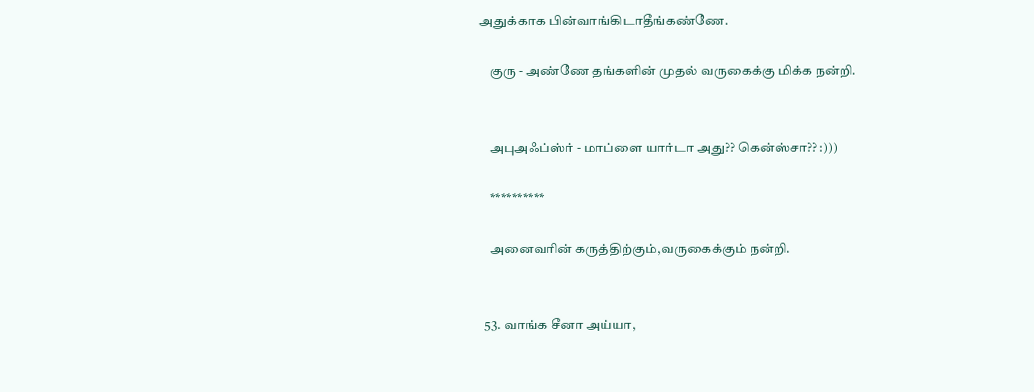அதுக்காக பின்வாங்கிடாதீங்கண்ணே.

    குரு - அண்ணே தங்களின் முதல் வருகைக்கு மிக்க நன்றி.


    அபுஅஃப்ஸ்ர் - மாப்ளை யார்டா அது?? கென்ஸ்சா?? :)))

    **********

    அனைவரின் கருத்திற்கும்,வருகைக்கும் நன்றி.


  53. வாங்க சீனா அய்யா,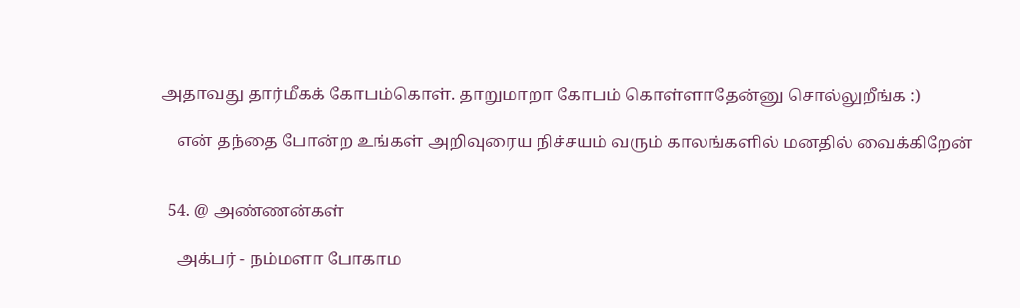அதாவது தார்மீகக் கோபம்கொள். தாறுமாறா கோபம் கொள்ளாதேன்னு சொல்லுறீங்க :)

    என் தந்தை போன்ற உங்கள் அறிவுரைய நிச்சயம் வரும் காலங்களில் மனதில் வைக்கிறேன்


  54. @ அண்ணன்கள்

    அக்பர் - நம்மளா போகாம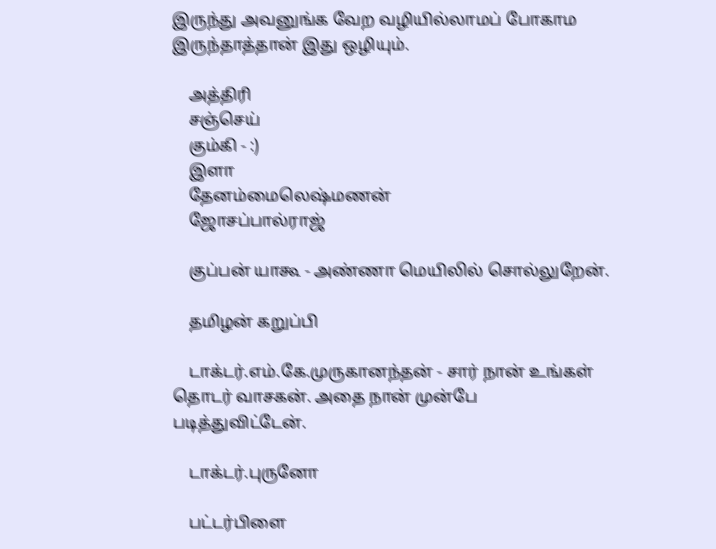இருந்து அவனுங்க வேற வழியில்லாமப் போகாம இருந்தாத்தான் இது ஒழியும்.

    அத்திரி
    சஞ்செய்
    கும்கி - :)
    இளா
    தேனம்மைலெஷ்மணன்
    ஜோசப்பால்ராஜ்

    குப்பன் யாகூ - அண்ணா மெயிலில் சொல்லுறேன்.

    தமிழன் கறுப்பி

    டாக்டர்.எம்.கே.முருகானந்தன் - சார் நான் உங்கள் தொடர் வாசகன். அதை நான் முன்பே படித்துவிட்டேன்.

    டாக்டர்.புருனோ

    பட்டர்பிளை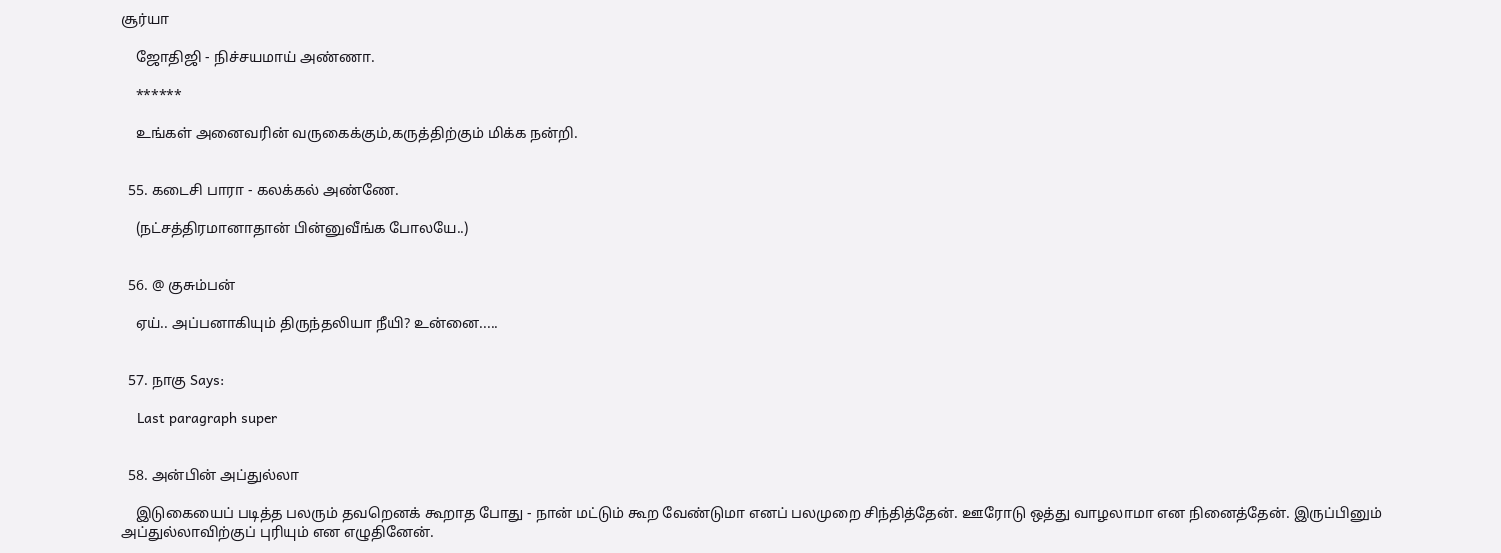சூர்யா

    ஜோதிஜி - நிச்சயமாய் அண்ணா.

    ******

    உங்கள் அனைவரின் வருகைக்கும்,கருத்திற்கும் மிக்க நன்றி.


  55. கடைசி பாரா - கலக்கல் அண்ணே.

    (நட்சத்திரமானாதான் பின்னுவீங்க போலயே..)


  56. @ குசும்பன்

    ஏய்.. அப்பனாகியும் திருந்தலியா நீயி? உன்னை.....


  57. நாகு Says:

    Last paragraph super


  58. அன்பின் அப்துல்லா

    இடுகையைப் படித்த பலரும் தவறெனக் கூறாத போது - நான் மட்டும் கூற வேண்டுமா எனப் பலமுறை சிந்தித்தேன். ஊரோடு ஒத்து வாழலாமா என நினைத்தேன். இருப்பினும் அப்துல்லாவிற்குப் புரியும் என எழுதினேன்.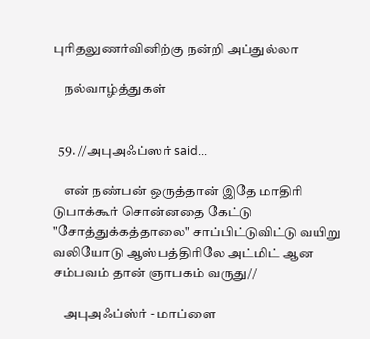புரிதலுணர்வினிற்கு நன்றி அப்துல்லா

    நல்வாழ்த்துகள்


  59. //அபுஅஃப்ஸர் said...

    என் நண்பன் ஒருத்தான் இதே மாதிரி டுபாக்கூர் சொன்னதை கேட்டு "சோத்துக்கத்தாலை" சாப்பிட்டுவிட்டு வயிறு வலியோடு ஆஸ்பத்திரிலே அட்மிட் ஆன சம்பவம் தான் ஞாபகம் வருது//

    அபுஅஃப்ஸ்ர் - மாப்ளை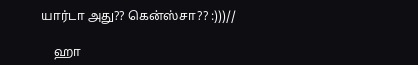யார்டா அது?? கென்ஸ்சா?? :)))//

    ஹா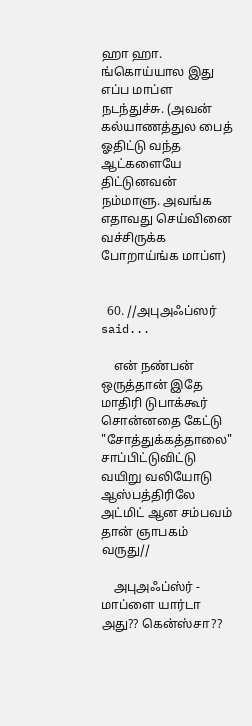ஹா ஹா. ங்கொய்யால இது எப்ப மாப்ள நடந்துச்சு. (அவன் கல்யாணத்துல பைத் ஓதிட்டு வந்த ஆட்களையே திட்டுனவன் நம்மாளு. அவங்க எதாவது செய்வினை வச்சிருக்க போறாய்ங்க மாப்ள)


  60. //அபுஅஃப்ஸர் said...

    என் நண்பன் ஒருத்தான் இதே மாதிரி டுபாக்கூர் சொன்னதை கேட்டு "சோத்துக்கத்தாலை" சாப்பிட்டுவிட்டு வயிறு வலியோடு ஆஸ்பத்திரிலே அட்மிட் ஆன சம்பவம் தான் ஞாபகம் வருது//

    அபுஅஃப்ஸ்ர் - மாப்ளை யார்டா அது?? கென்ஸ்சா??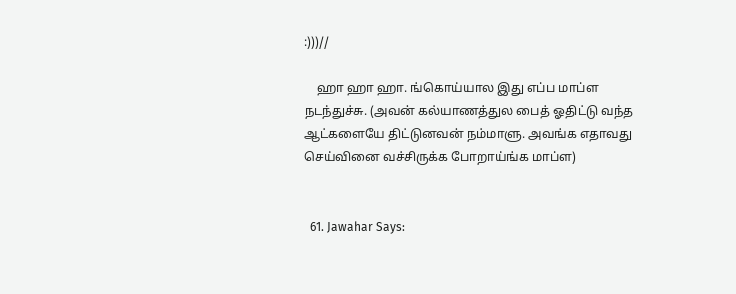:)))//

    ஹா ஹா ஹா. ங்கொய்யால இது எப்ப மாப்ள நடந்துச்சு. (அவன் கல்யாணத்துல பைத் ஓதிட்டு வந்த ஆட்களையே திட்டுனவன் நம்மாளு. அவங்க எதாவது செய்வினை வச்சிருக்க போறாய்ங்க மாப்ள)


  61. Jawahar Says: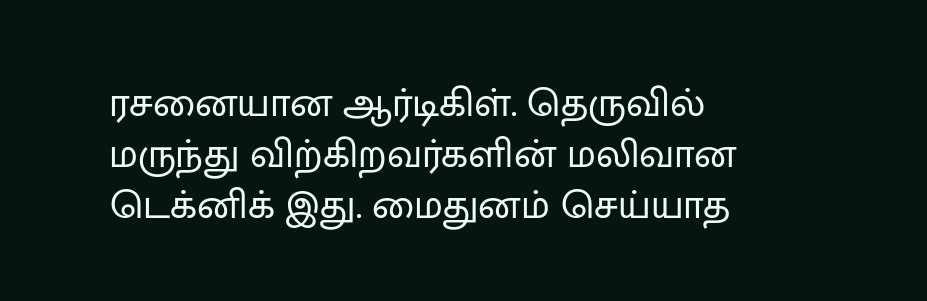ரசனையான ஆர்டிகிள். தெருவில் மருந்து விற்கிறவர்களின் மலிவான டெக்னிக் இது. மைதுனம் செய்யாத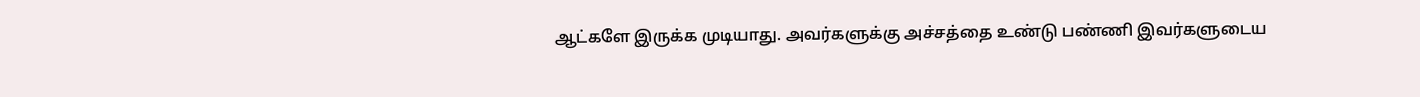ஆட்களே இருக்க முடியாது. அவர்களுக்கு அச்சத்தை உண்டு பண்ணி இவர்களுடைய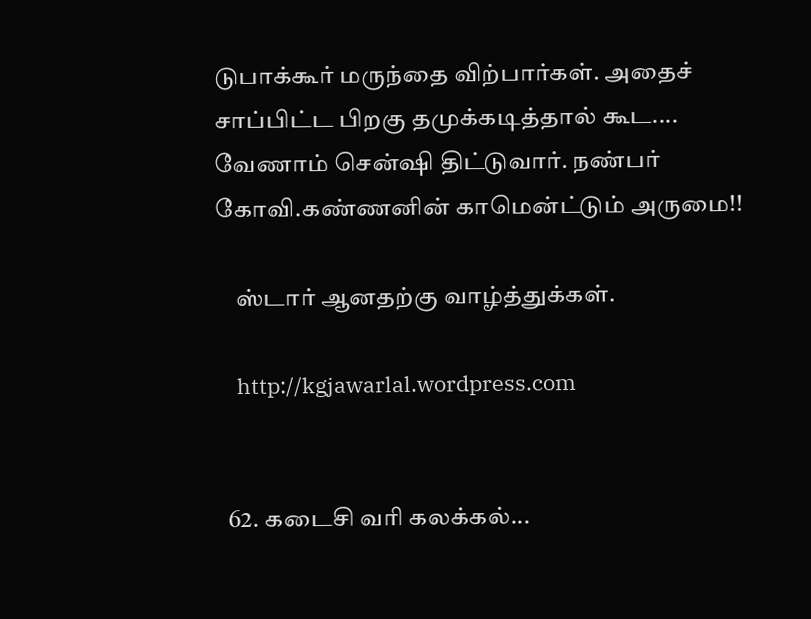டுபாக்கூர் மருந்தை விற்பார்கள். அதைச் சாப்பிட்ட பிறகு தமுக்கடித்தால் கூட.... வேணாம் சென்ஷி திட்டுவார். நண்பர் கோவி.கண்ணனின் காமென்ட்டும் அருமை!!

    ஸ்டார் ஆனதற்கு வாழ்த்துக்கள்.

    http://kgjawarlal.wordpress.com


  62. கடைசி வரி கலக்கல்...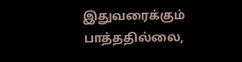இதுவரைக்கும் பாத்ததில்லை,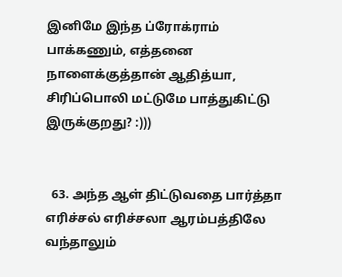இனிமே இந்த ப்ரோக்ராம் பாக்கணும், எத்தனை நாளைக்குத்தான் ஆதித்யா, சிரிப்பொலி மட்டுமே பாத்துகிட்டு இருக்குறது? :)))


  63. அந்த ஆள் திட்டுவதை பார்த்தா எரிச்சல் எரிச்சலா ஆரம்பத்திலே வந்தாலும்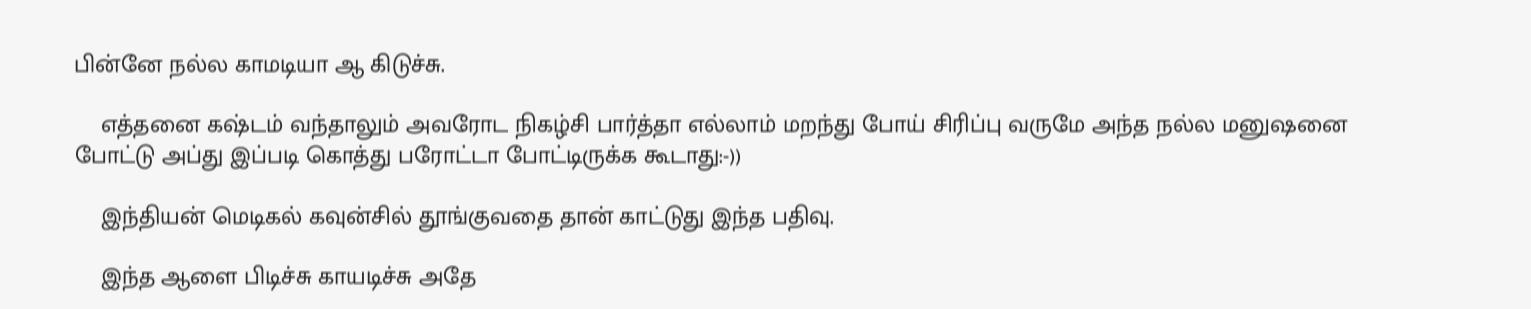பின்னே நல்ல காமடியா ஆ கிடுச்சு.

    எத்தனை கஷ்டம் வந்தாலும் அவரோட நிகழ்சி பார்த்தா எல்லாம் மறந்து போய் சிரிப்பு வருமே அந்த நல்ல மனுஷனை போட்டு அப்து இப்படி கொத்து பரோட்டா போட்டிருக்க கூடாது:-))

    இந்தியன் மெடிகல் கவுன்சில் தூங்குவதை தான் காட்டுது இந்த பதிவு.

    இந்த ஆளை பிடிச்சு காயடிச்சு அதே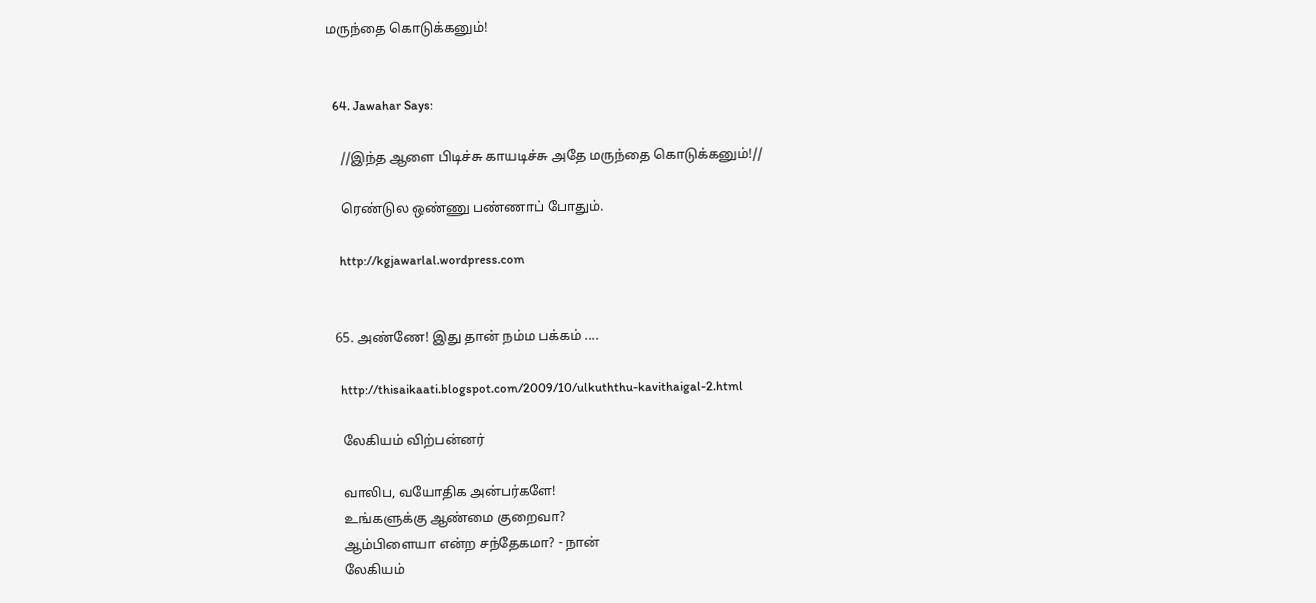மருந்தை கொடுக்கனும்!


  64. Jawahar Says:

    //இந்த ஆளை பிடிச்சு காயடிச்சு அதே மருந்தை கொடுக்கனும்!//

    ரெண்டுல ஒண்ணு பண்ணாப் போதும்.

    http://kgjawarlal.wordpress.com


  65. அண்ணே! இது தான் நம்ம பக்கம் ....

    http://thisaikaati.blogspot.com/2009/10/ulkuththu-kavithaigal-2.html

    லேகியம் விற்பன்னர்

    வாலிப, வயோதிக அன்பர்களே!
    உங்களுக்கு ஆண்மை குறைவா?
    ஆம்பிளையா என்ற சந்தேகமா? - நான்
    லேகியம்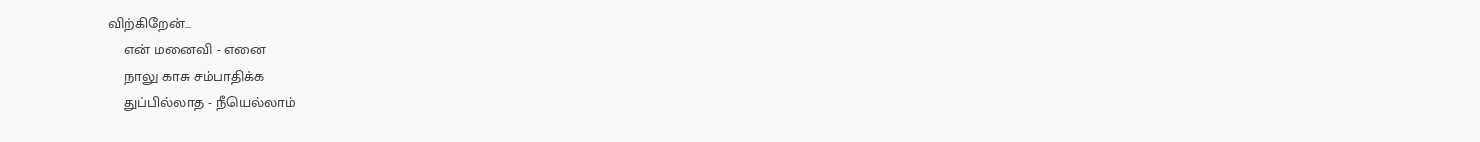விற்கிறேன்...
    என் மனைவி - எனை
    நாலு காசு சம்பாதிக்க
    துப்பில்லாத - நீயெல்லாம்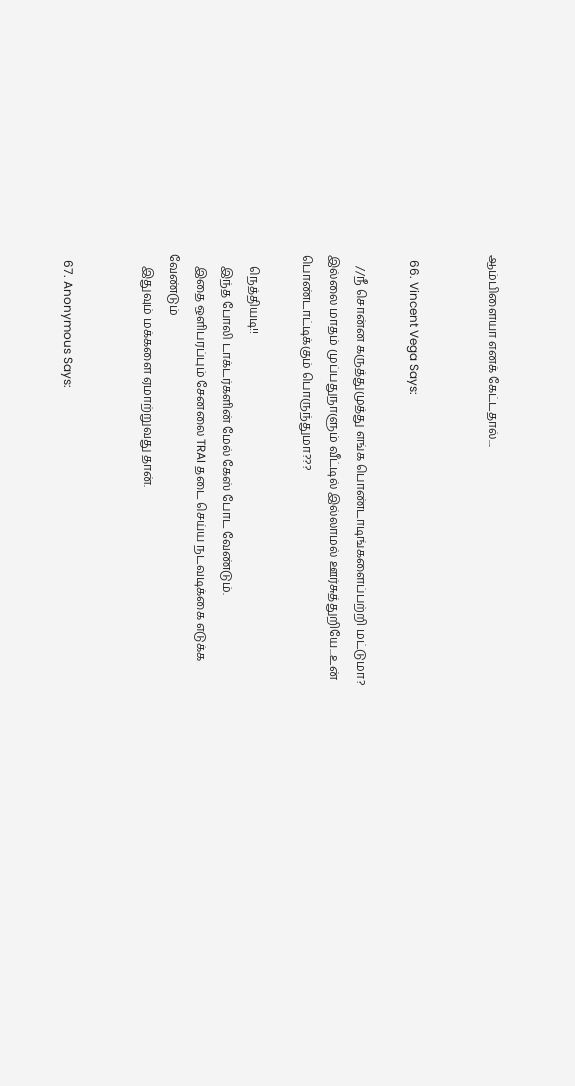ஆம்பிளையா எனக் கேட்டதால்....


  66. Vincent Vega Says:

    //நீ சொன்ன கருத்துமுத்து எங்க பொண்டாடிங்களைப்பற்றி மட்டுமா? இல்லை மாதம் முப்பதுநாளும் வீட்டில் இல்லாமல் ஊர்சுத்துறியே...உன் பொண்டாட்டிக்கும் பொருந்துமா???

    நெத்தியடி!!
    இந்த போலி டாக்டர்களின் மேல் கேஸ் போட வேண்டும்.
    இதை ஒளிபரப்பும் சேனலை TRAI தடை செய்ய நடவடிக்கை எடுக்க வேண்டும்
    இதுவும் மக்களை ஏமாற்றுவது தான்.


  67. Anonymous Says: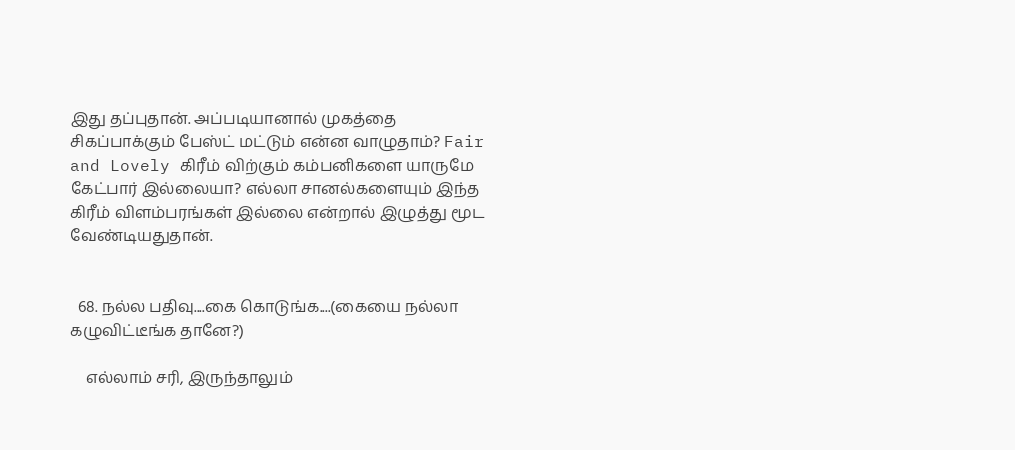இது தப்புதான். அப்படியானால் முகத்தை சிகப்பாக்கும் பேஸ்ட் மட்டும் என்ன வாழுதாம்? Fair and Lovely கிரீம் விற்கும் கம்பனிகளை யாருமே கேட்பார் இல்லையா? எல்லா சானல்களையும் இந்த கிரீம் விளம்பரங்கள் இல்லை என்றால் இழுத்து மூட வேண்டியதுதான்.


  68. நல்ல பதிவு....கை கொடுங்க....(கையை நல்லா கழுவிட்டீங்க தானே?)

    எல்லாம் சரி, இருந்தாலும்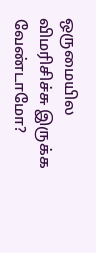ஒருமையில விமரிசிச்சு இருக்க வேண்டாமோ?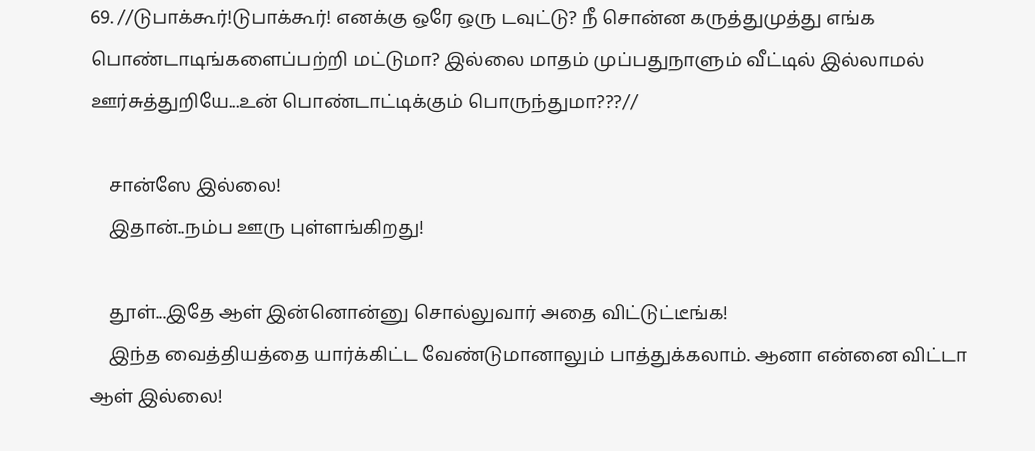69. //டுபாக்கூர்!டுபாக்கூர்! எனக்கு ஒரே ஒரு டவுட்டு? நீ சொன்ன கருத்துமுத்து எங்க பொண்டாடிங்களைப்பற்றி மட்டுமா? இல்லை மாதம் முப்பதுநாளும் வீட்டில் இல்லாமல் ஊர்சுத்துறியே...உன் பொண்டாட்டிக்கும் பொருந்துமா???//

    சான்ஸே இல்லை!
    இதான்..நம்ப ஊரு புள்ளங்கிறது!

    தூள்...இதே ஆள் இன்னொன்னு சொல்லுவார் அதை விட்டுட்டீங்க!
    இந்த வைத்தியத்தை யார்க்கிட்ட வேண்டுமானாலும் பாத்துக்கலாம். ஆனா என்னை விட்டா ஆள் இல்லை!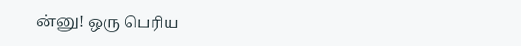ன்னு! ஒரு பெரிய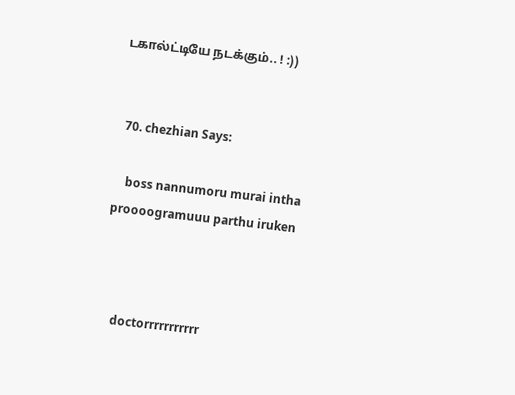டகால்ட்டியே நடக்கும்.. ! :))


  70. chezhian Says:

    boss nannumoru murai intha proooogramuuu parthu iruken



    doctorrrrrrrrrrr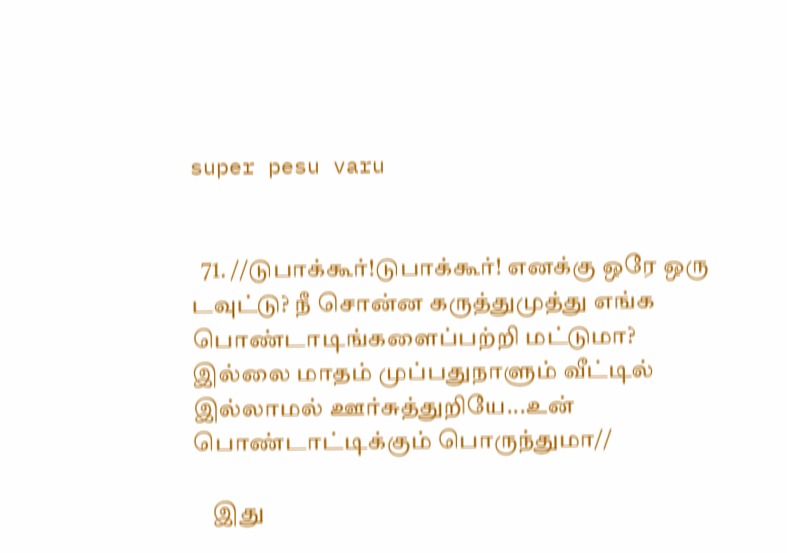super pesu varu


  71. //டுபாக்கூர்!டுபாக்கூர்! எனக்கு ஒரே ஒரு டவுட்டு? நீ சொன்ன கருத்துமுத்து எங்க பொண்டாடிங்களைப்பற்றி மட்டுமா? இல்லை மாதம் முப்பதுநாளும் வீட்டில் இல்லாமல் ஊர்சுத்துறியே...உன் பொண்டாட்டிக்கும் பொருந்துமா//

    இது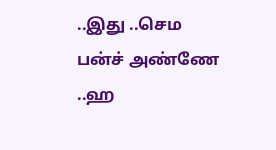..இது ..செம பன்ச் அண்ணே ..ஹ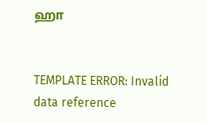ஹா


TEMPLATE ERROR: Invalid data reference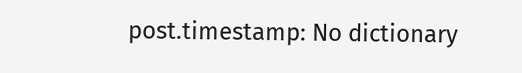post.timestamp: No dictionary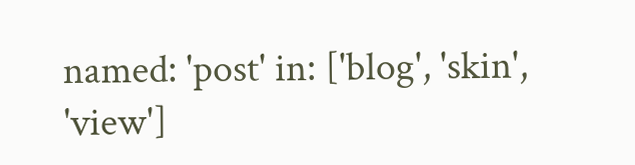named: 'post' in: ['blog', 'skin', 'view']